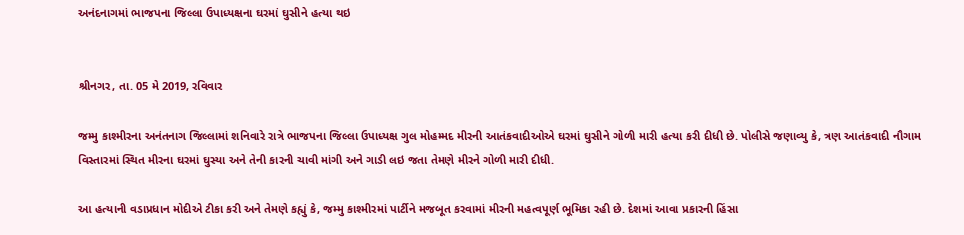અનંદનાગમાં ભાજપના જિલ્લા ઉપાધ્યક્ષના ઘરમાં ઘુસીને હત્યા થઇ


શ્રીનગર, તા. 05 મે 2019, રવિવાર

જમ્મુ કાશ્મીરના અનંતનાગ જિલ્લામાં શનિવારે રાત્રે ભાજપના જિલ્લા ઉપાધ્યક્ષ ગુલ મોહમ્મદ મીરની આતંકવાદીઓએ ઘરમાં ઘુસીને ગોળી મારી હત્યા કરી દીધી છે. પોલીસે જણાવ્યુ કે, ત્રણ આતંકવાદી નૌગામ વિસ્તારમાં સ્થિત મીરના ઘરમાં ઘુસ્યા અને તેની કારની ચાવી માંગી અને ગાડી લઇ જતા તેમણે મીરને ગોળી મારી દીધી.

આ હત્યાની વડાપ્રધાન મોદીએ ટીકા કરી અને તેમણે કહ્યું કે, જમ્મુ કાશ્મીરમાં પાર્ટીને મજબૂત કરવામાં મીરની મહત્વપૂર્ણ ભૂમિકા રહી છે. દેશમાં આવા પ્રકારની હિંસા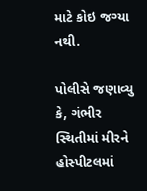માટે કોઇ જગ્યા નથી.

પોલીસે જણાવ્યુ કે, ગંભીર સ્થિતીમાં મીરને હોસ્પીટલમાં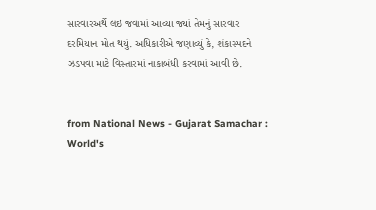સારવારઅર્થે લઇ જવામાં આવ્યા જ્યાં તેમનું સારવાર દરમિયાન મોત થયું. અધિકારીએ જણાવ્યું કે, શંકાસ્પદને ઝડપવા માટે વિસ્તારમાં નાકાબંધી કરવામાં આવી છે.


from National News - Gujarat Samachar : World's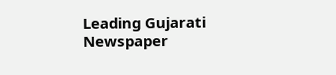Leading Gujarati Newspaper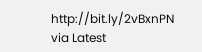http://bit.ly/2vBxnPN
via Latest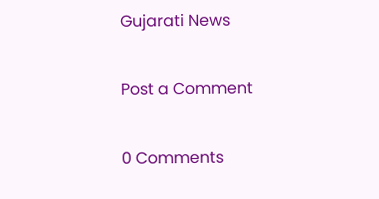Gujarati News

Post a Comment

0 Comments